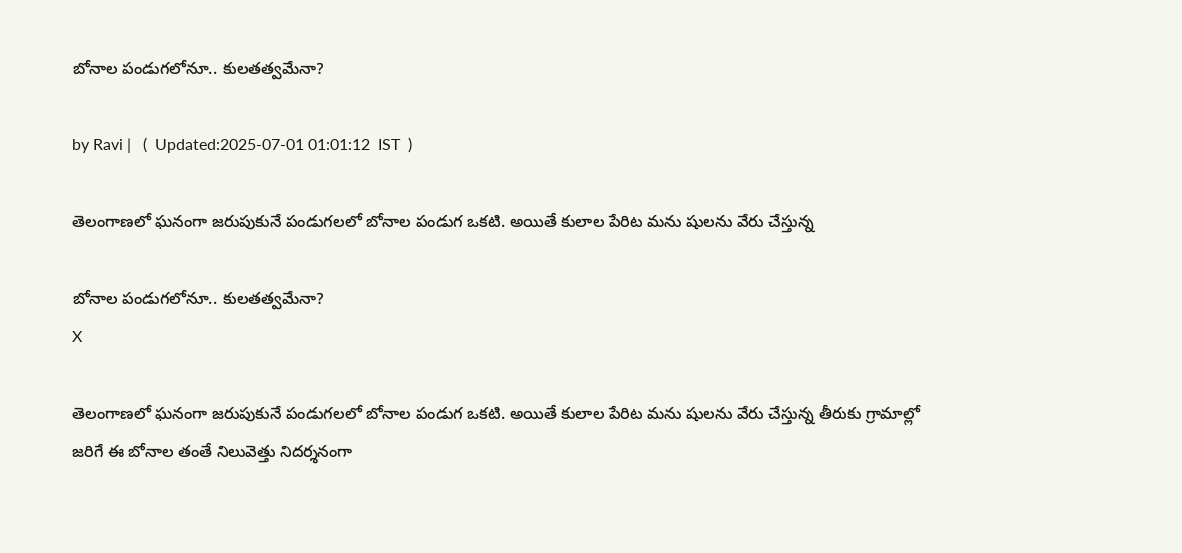బోనాల పండుగలోనూ.. కులతత్వమేనా?

by Ravi |   (  Updated:2025-07-01 01:01:12  IST  )

తెలంగాణలో ఘనంగా జరుపుకునే పండుగలలో బోనాల పండుగ ఒకటి. అయితే కులాల పేరిట మను షులను వేరు చేస్తున్న

బోనాల పండుగలోనూ.. కులతత్వమేనా?
X

తెలంగాణలో ఘనంగా జరుపుకునే పండుగలలో బోనాల పండుగ ఒకటి. అయితే కులాల పేరిట మను షులను వేరు చేస్తున్న తీరుకు గ్రామాల్లో జరిగే ఈ బోనాల తంతే నిలువెత్తు నిదర్శనంగా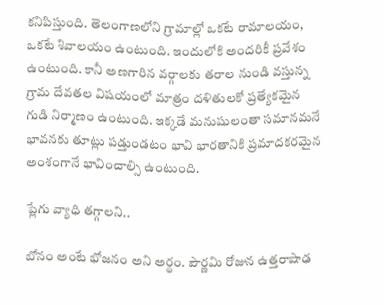కనిపిస్తుంది. తెలంగాణలోని గ్రామాల్లో ఒకటే రామాలయం, ఒకటే శివాలయం ఉంటుంది. ఇందులోకి అందరికీ ప్రవేశం ఉంటుంది. కానీ అణగారిన వర్గాలకు తరాల నుండి వస్తున్న గ్రామ దేవతల విషయంలో మాత్రం దళితులకో ప్రత్యేకమైన గుడి నిర్మాణం ఉంటుంది. ఇక్కడే మనుషులంతా సమానమనే భావనకు తూట్లు పడ్తుండటం భావి భారతానికి ప్రమాదకరమైన అంశంగానే భావించాల్సి ఉంటుంది.

ప్లేగు వ్యాధి తగ్గాలని..

బోనం అంటే భోజనం అని అర్థం. పౌర్ణమి రోజున ఉత్తరాషాఢ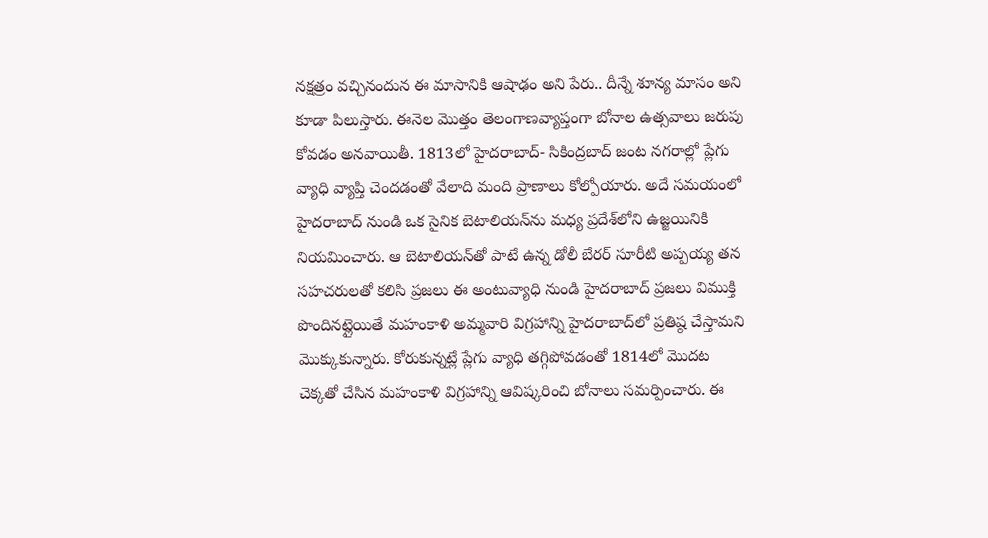నక్షత్రం వచ్చినందున ఈ మాసానికి ఆషాఢం అని పేరు.. దీన్నే శూన్య మాసం అని కూడా పిలుస్తారు. ఈనెల మొత్తం తెలంగాణవ్యాప్తంగా బోనాల ఉత్సవాలు జరుపు కోవడం అనవాయితీ. 1813లో హైదరాబాద్- సికింద్రబాద్ జంట నగరాల్లో ప్లేగు వ్యాధి వ్యాప్తి చెందడంతో వేలాది మంది ప్రాణాలు కోల్పోయారు. అదే సమయంలో హైదరాబాద్ నుండి ఒక సైనిక బెటాలియన్‌ను మధ్య ప్రదేశ్‌లోని ఉజ్జయినికి నియమించారు. ఆ బెటాలియన్‌తో పాటే ఉన్న డోలీ బేరర్ సూరీటి అప్పయ్య తన సహచరులతో కలిసి ప్రజలు ఈ అంటువ్యాధి నుండి హైదరాబాద్ ప్రజలు విముక్తి పొందినట్లైయితే మహంకాళి అమ్మవారి విగ్రహాన్ని హైదరాబాద్‌లో ప్రతిష్ఠ చేస్తామని మొక్కుకున్నారు. కోరుకున్నట్లే ప్లేగు వ్యాధి తగ్గిపోవడంతో 1814లో మొదట చెక్కతో చేసిన మహంకాళి విగ్రహాన్ని ఆవిష్కరించి బోనాలు సమర్పించారు. ఈ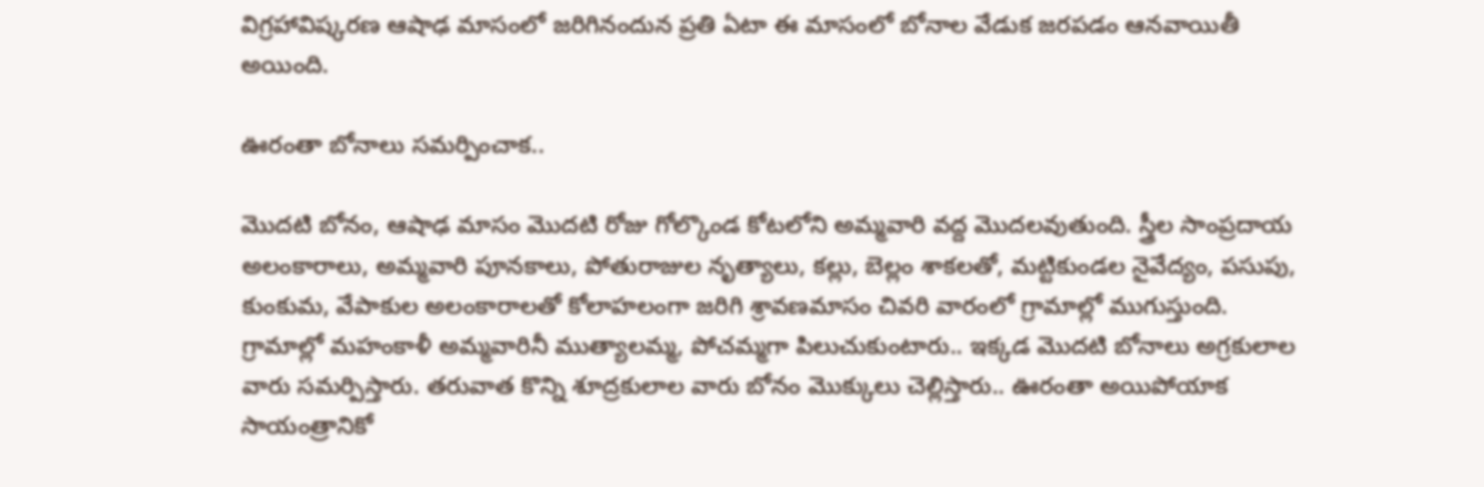విగ్రహావిష్కరణ ఆషాఢ మాసంలో జరిగినందున ప్రతి ఏటా ఈ మాసంలో బోనాల వేడుక జరపడం ఆనవాయితీ అయింది.

ఊరంతా బోనాలు సమర్పించాక..

మొదటి బోనం, ఆషాఢ మాసం మొదటి రోజు గోల్కొండ కోటలోని అమ్మవారి వద్ద మొదలవుతుంది. స్త్రీల సాంప్రదాయ అలంకారాలు, అమ్మవారి పూనకాలు, పోతురాజుల నృత్యాలు, కల్లు, బెల్లం శాకలతో, మట్టికుండల నైవేద్యం, పసుపు, కుంకుమ, వేపాకుల అలంకారాలతో కోలాహలంగా జరిగి శ్రావణమాసం చివరి వారంలో గ్రామాల్లో ముగుస్తుంది. గ్రామాల్లో మహంకాళీ అమ్మవారినీ ముత్యాలమ్మ, పోచమ్మగా పిలుచుకుంటారు.. ఇక్కడ మొదటి బోనాలు అగ్రకులాల వారు సమర్పిస్తారు. తరువాత కొన్ని శూద్రకులాల వారు బోనం మొక్కులు చెల్లిస్తారు.. ఊరంతా అయిపోయాక సాయంత్రానికో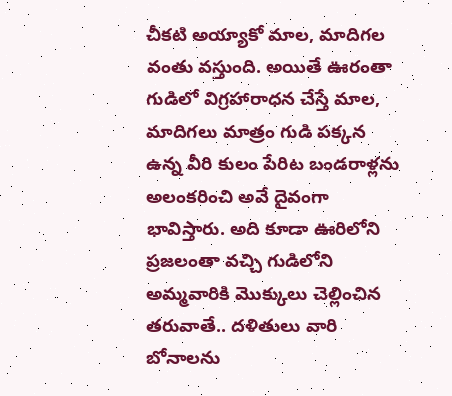చీకటి అయ్యాకో మాల, మాదిగల వంతు వస్తుంది. అయితే ఊరంతా గుడిలో విగ్రహారాధన చేస్తే మాల, మాదిగలు మాత్రం గుడి పక్కన ఉన్న వీరి కులం పేరిట బండరాళ్లను అలంకరించి అవే దైవంగా భావిస్తారు. అది కూడా ఊరిలోని ప్రజలంతా వచ్చి గుడిలోని అమ్మవారికి మొక్కులు చెల్లించిన తరువాతే.. దళితులు వారి బోనాలను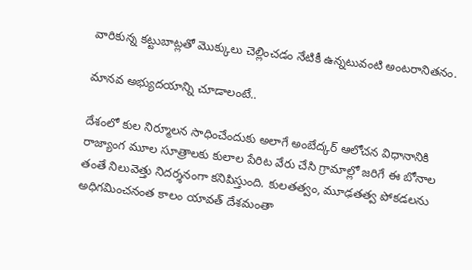వారికున్న కట్టుబాట్లతో మొక్కులు చెల్లించడం నేటికీ ఉన్నటువంటి అంటరానితనం.

మానవ అభ్యుదయాన్ని చూడాలంటే..

దేశంలో కుల నిర్మూలన సాధించేందుకు అలాగే అంబేద్కర్ ఆలోచన విధానానికి రాజ్యాంగ మూల సూత్రాలకు కులాల పేరిట వేరు చేసి గ్రామాల్లో జరిగే ఈ బోనాల తంతే నిలువెత్తు నిదర్శనంగా కనిపిస్తుంది. కులతత్వం, మూఢతత్వ పోకడలను అధిగమించనంత కాలం యావత్ దేశమంతా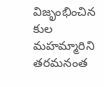విజృంభించిన కుల మహమ్మారిని తరమనంత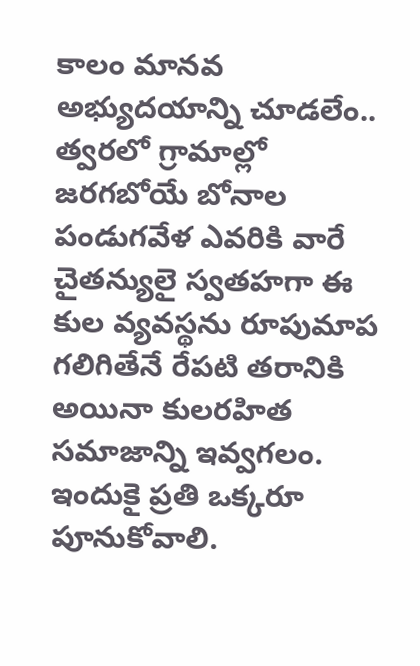కాలం మానవ అభ్యుదయాన్ని చూడలేం.. త్వరలో గ్రామాల్లో జరగబోయే బోనాల పండుగవేళ ఎవరికి వారే చైతన్యులై స్వతహగా ఈ కుల వ్యవస్థను రూపుమాప గలిగితేనే రేపటి తరానికి అయినా కులరహిత సమాజాన్ని ఇవ్వగలం. ఇందుకై ప్రతి ఒక్కరూ పూనుకోవాలి.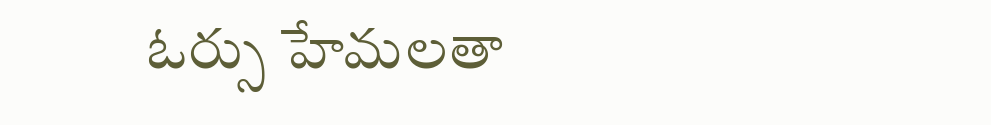ఓర్సు హేమలతా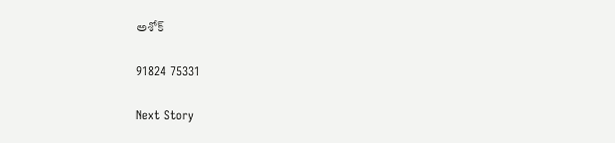అశోక్

91824 75331

Next Story